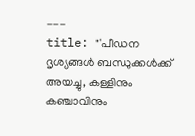---
title: "'പീഡന ദൃശ്യങ്ങള്‍ ബന്ധുക്കള്‍ക്ക് അയച്ചു, കള്ളിനും കഞ്ചാവിനും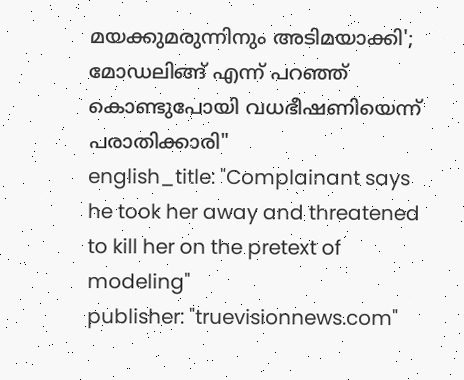മയക്കുമരുന്നിനും അടിമയാക്കി'; മോഡലിങ്ങ് എന്ന് പറഞ്ഞ് കൊണ്ടുപോയി വധഭീഷണിയെന്ന് പരാതിക്കാരി"
english_title: "Complainant says he took her away and threatened to kill her on the pretext of modeling"
publisher: "truevisionnews.com"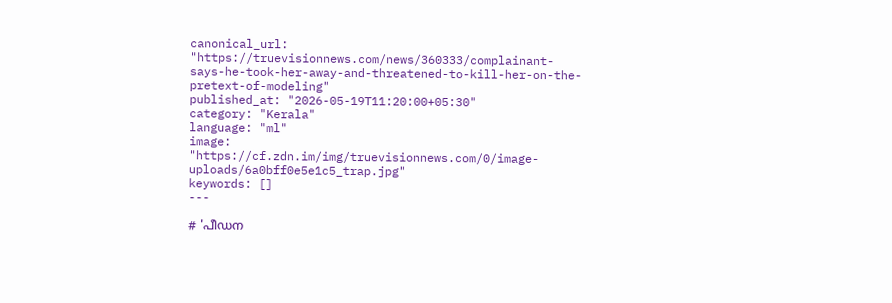canonical_url: "https://truevisionnews.com/news/360333/complainant-says-he-took-her-away-and-threatened-to-kill-her-on-the-pretext-of-modeling"
published_at: "2026-05-19T11:20:00+05:30"
category: "Kerala"
language: "ml"
image: "https://cf.zdn.im/img/truevisionnews.com/0/image-uploads/6a0bff0e5e1c5_trap.jpg"
keywords: []
---

# 'പീഡന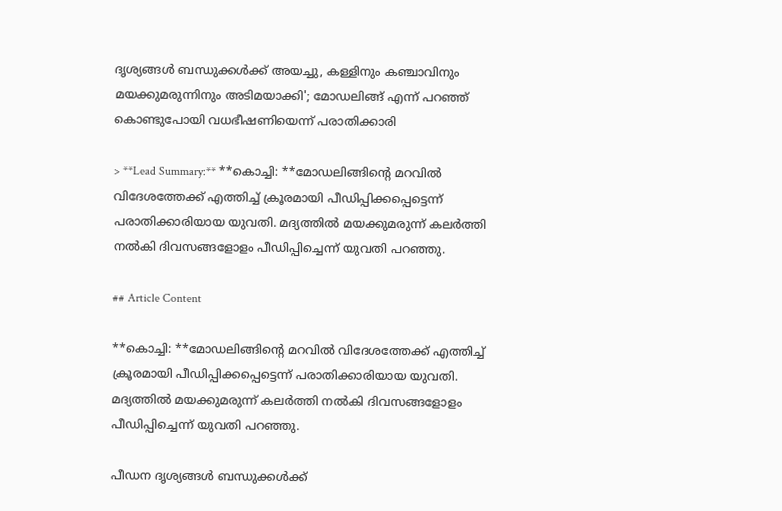ദൃശ്യങ്ങള്‍ ബന്ധുക്കള്‍ക്ക് അയച്ചു, കള്ളിനും കഞ്ചാവിനും മയക്കുമരുന്നിനും അടിമയാക്കി'; മോഡലിങ്ങ് എന്ന് പറഞ്ഞ് കൊണ്ടുപോയി വധഭീഷണിയെന്ന് പരാതിക്കാരി

> **Lead Summary:** **കൊച്ചി: **മോഡലിങ്ങിന്റെ മറവില്‍ വിദേശത്തേക്ക് എത്തിച്ച് ക്രൂരമായി പീഡിപ്പിക്കപ്പെട്ടെന്ന് പരാതിക്കാരിയായ യുവതി. മദ്യത്തില്‍ മയക്കുമരുന്ന് കലര്‍ത്തി നല്‍കി ദിവസങ്ങളോളം പീഡിപ്പിച്ചെന്ന് യുവതി പറഞ്ഞു.

## Article Content

**കൊച്ചി: **മോഡലിങ്ങിന്റെ മറവില്‍ വിദേശത്തേക്ക് എത്തിച്ച് ക്രൂരമായി പീഡിപ്പിക്കപ്പെട്ടെന്ന് പരാതിക്കാരിയായ യുവതി. മദ്യത്തില്‍ മയക്കുമരുന്ന് കലര്‍ത്തി നല്‍കി ദിവസങ്ങളോളം പീഡിപ്പിച്ചെന്ന് യുവതി പറഞ്ഞു.

പീഡന ദൃശ്യങ്ങള്‍ ബന്ധുക്കള്‍ക്ക്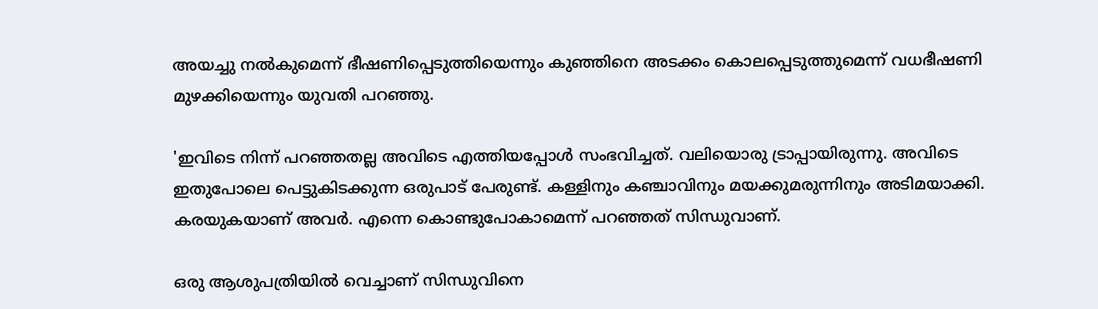അയച്ചു നല്‍കുമെന്ന് ഭീഷണിപ്പെടുത്തിയെന്നും കുഞ്ഞിനെ അടക്കം കൊലപ്പെടുത്തുമെന്ന് വധഭീഷണി മുഴക്കിയെന്നും യുവതി പറഞ്ഞു.

'ഇവിടെ നിന്ന് പറഞ്ഞതല്ല അവിടെ എത്തിയപ്പോള്‍ സംഭവിച്ചത്. വലിയൊരു ട്രാപ്പായിരുന്നു. അവിടെ ഇതുപോലെ പെട്ടുകിടക്കുന്ന ഒരുപാട് പേരുണ്ട്. കള്ളിനും കഞ്ചാവിനും മയക്കുമരുന്നിനും അടിമയാക്കി. കരയുകയാണ് അവര്‍. എന്നെ കൊണ്ടുപോകാമെന്ന് പറഞ്ഞത് സിന്ധുവാണ്.

ഒരു ആശുപത്രിയില്‍ വെച്ചാണ് സിന്ധുവിനെ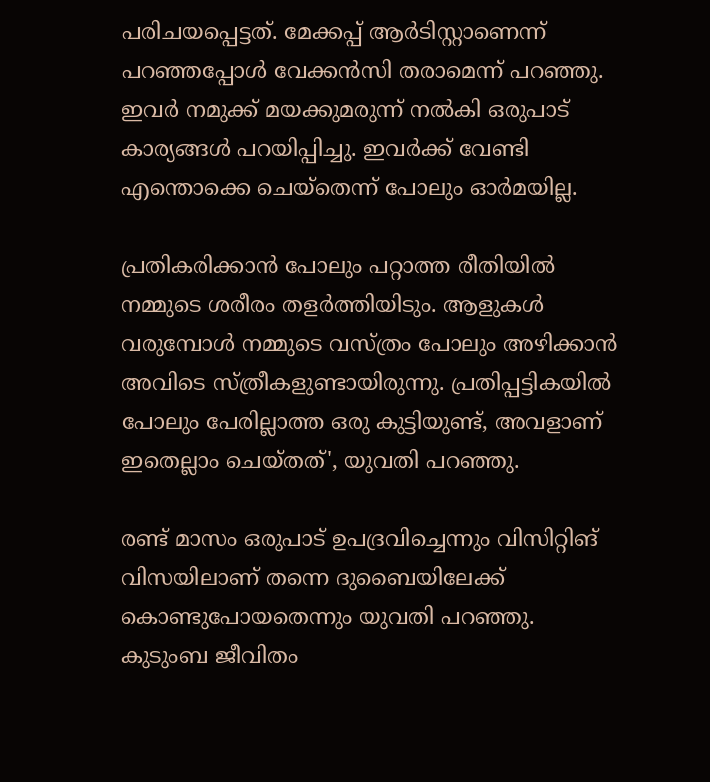പരിചയപ്പെട്ടത്. മേക്കപ്പ് ആര്‍ടിസ്റ്റാണെന്ന് പറഞ്ഞപ്പോള്‍ വേക്കന്‍സി തരാമെന്ന് പറഞ്ഞു. ഇവര്‍ നമുക്ക് മയക്കുമരുന്ന് നല്‍കി ഒരുപാട് കാര്യങ്ങള്‍ പറയിപ്പിച്ചു. ഇവര്‍ക്ക് വേണ്ടി എന്തൊക്കെ ചെയ്‌തെന്ന് പോലും ഓര്‍മയില്ല.

പ്രതികരിക്കാന്‍ പോലും പറ്റാത്ത രീതിയില്‍ നമ്മുടെ ശരീരം തളര്‍ത്തിയിടും. ആളുകള്‍ വരുമ്പോള്‍ നമ്മുടെ വസ്ത്രം പോലും അഴിക്കാന്‍ അവിടെ സ്ത്രീകളുണ്ടായിരുന്നു. പ്രതിപ്പട്ടികയില്‍ പോലും പേരില്ലാത്ത ഒരു കുട്ടിയുണ്ട്, അവളാണ് ഇതെല്ലാം ചെയ്തത്', യുവതി പറഞ്ഞു.

രണ്ട് മാസം ഒരുപാട് ഉപദ്രവിച്ചെന്നും വിസിറ്റിങ് വിസയിലാണ് തന്നെ ദുബൈയിലേക്ക് കൊണ്ടുപോയതെന്നും യുവതി പറഞ്ഞു. കുടുംബ ജീവിതം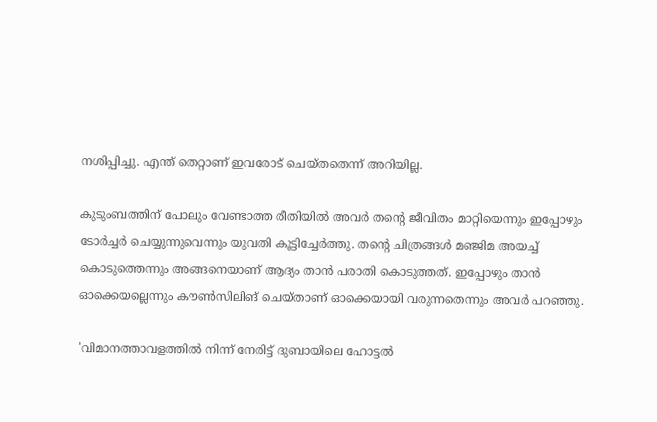നശിപ്പിച്ചു. എന്ത് തെറ്റാണ് ഇവരോട് ചെയ്തതെന്ന് അറിയില്ല.

കുടുംബത്തിന് പോലും വേണ്ടാത്ത രീതിയില്‍ അവര്‍ തന്റെ ജീവിതം മാറ്റിയെന്നും ഇപ്പോഴും ടോര്‍ച്ചര്‍ ചെയ്യുന്നുവെന്നും യുവതി കൂട്ടിച്ചേര്‍ത്തു. തന്റെ ചിത്രങ്ങള്‍ മഞ്ജിമ അയച്ച് കൊടുത്തെന്നും അങ്ങനെയാണ് ആദ്യം താന്‍ പരാതി കൊടുത്തത്. ഇപ്പോഴും താന്‍ ഓക്കെയല്ലെന്നും കൗണ്‍സിലിങ് ചെയ്താണ് ഓക്കെയായി വരുന്നതെന്നും അവര്‍ പറഞ്ഞു.

'വിമാനത്താവളത്തില്‍ നിന്ന് നേരിട്ട് ദുബായിലെ ഹോട്ടല്‍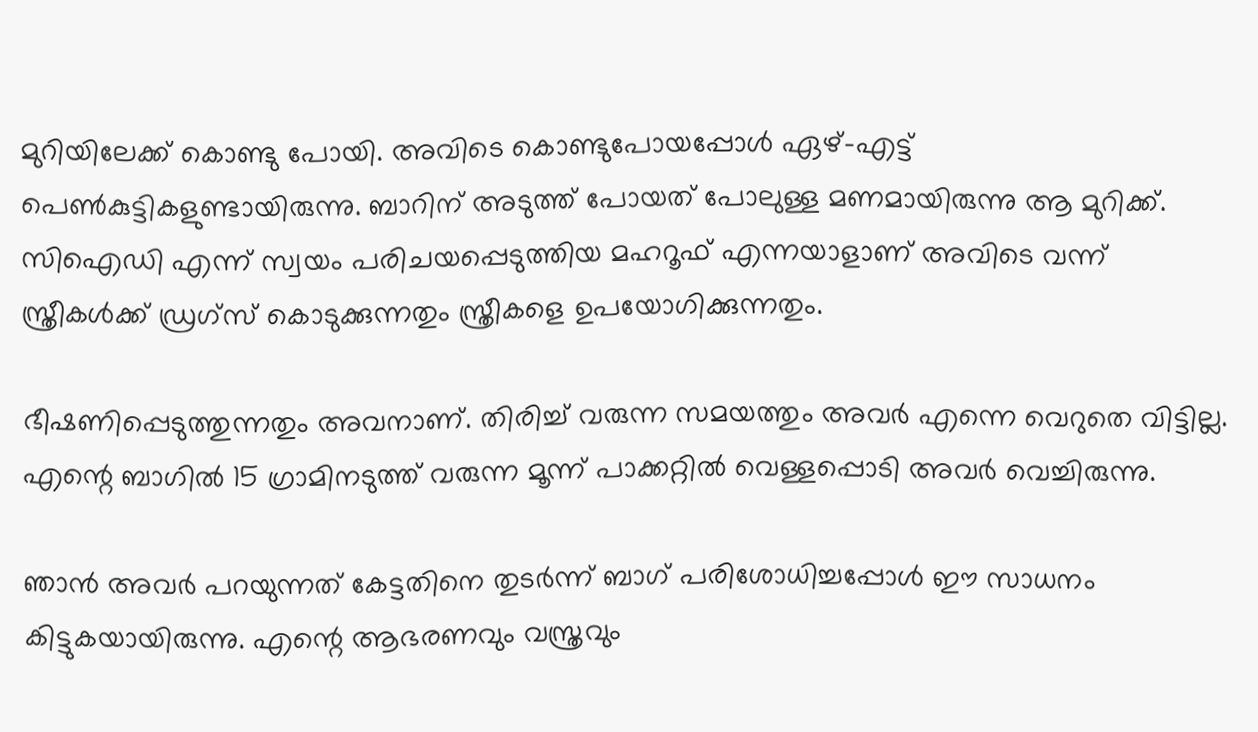മുറിയിലേക്ക് കൊണ്ടു പോയി. അവിടെ കൊണ്ടുപോയപ്പോള്‍ ഏഴ്-എട്ട് പെണ്‍കുട്ടികളുണ്ടായിരുന്നു. ബാറിന് അടുത്ത് പോയത് പോലുള്ള മണമായിരുന്നു ആ മുറിക്ക്. സിഐഡി എന്ന് സ്വയം പരിചയപ്പെടുത്തിയ മഹറൂഫ് എന്നയാളാണ് അവിടെ വന്ന് സ്ത്രീകള്‍ക്ക് ഡ്രഗ്‌സ് കൊടുക്കുന്നതും സ്ത്രീകളെ ഉപയോഗിക്കുന്നതും.

ഭീഷണിപ്പെടുത്തുന്നതും അവനാണ്. തിരിച്ച് വരുന്ന സമയത്തും അവര്‍ എന്നെ വെറുതെ വിട്ടില്ല. എന്റെ ബാഗില്‍ 15 ഗ്രാമിനടുത്ത് വരുന്ന മൂന്ന് പാക്കറ്റില്‍ വെള്ളപ്പൊടി അവര്‍ വെച്ചിരുന്നു.

ഞാന്‍ അവര്‍ പറയുന്നത് കേട്ടതിനെ തുടര്‍ന്ന് ബാഗ് പരിശോധിച്ചപ്പോള്‍ ഈ സാധനം കിട്ടുകയായിരുന്നു. എന്റെ ആഭരണവും വസ്ത്രവും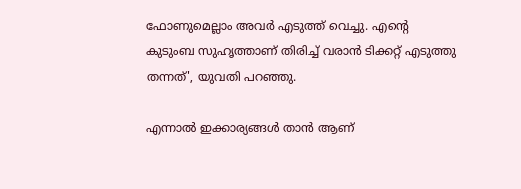ഫോണുമെല്ലാം അവര്‍ എടുത്ത് വെച്ചു. എന്റെ കുടുംബ സുഹൃത്താണ് തിരിച്ച് വരാന്‍ ടിക്കറ്റ് എടുത്തു തന്നത്', യുവതി പറഞ്ഞു.

എന്നാല്‍ ഇക്കാര്യങ്ങള്‍ താന്‍ ആണ്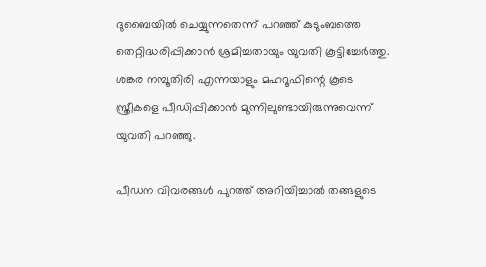ദുബൈയില്‍ ചെയ്യുന്നതെന്ന് പറഞ്ഞ് കുടുംബത്തെ തെറ്റിദ്ധരിപ്പിക്കാന്‍ ശ്രമിച്ചതായും യുവതി കൂട്ടിച്ചേര്‍ത്തു. ശങ്കര നമ്പൂതിരി എന്നയാളും മഹറൂഫിന്റെ കൂടെ സ്ത്രീകളെ പീഡിപ്പിക്കാന്‍ മുന്നിലുണ്ടായിരുന്നുവെന്ന് യുവതി പറഞ്ഞു.

പീഡന വിവരങ്ങള്‍ പുറത്ത് അറിയിച്ചാല്‍ തങ്ങളുടെ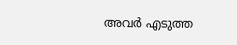അവര്‍ എടുത്ത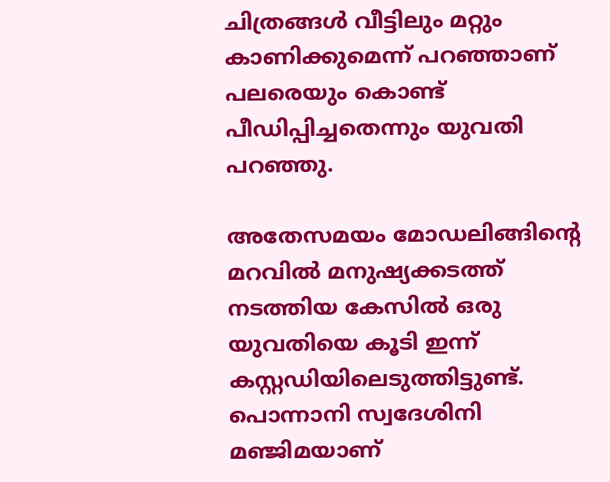ചിത്രങ്ങള്‍ വീട്ടിലും മറ്റും കാണിക്കുമെന്ന് പറഞ്ഞാണ് പലരെയും കൊണ്ട് പീഡിപ്പിച്ചതെന്നും യുവതി പറഞ്ഞു.

അതേസമയം മോഡലിങ്ങിന്റെ മറവില്‍ മനുഷ്യക്കടത്ത് നടത്തിയ കേസില്‍ ഒരു യുവതിയെ കൂടി ഇന്ന് കസ്റ്റഡിയിലെടുത്തിട്ടുണ്ട്. പൊന്നാനി സ്വദേശിനി മഞ്ജിമയാണ്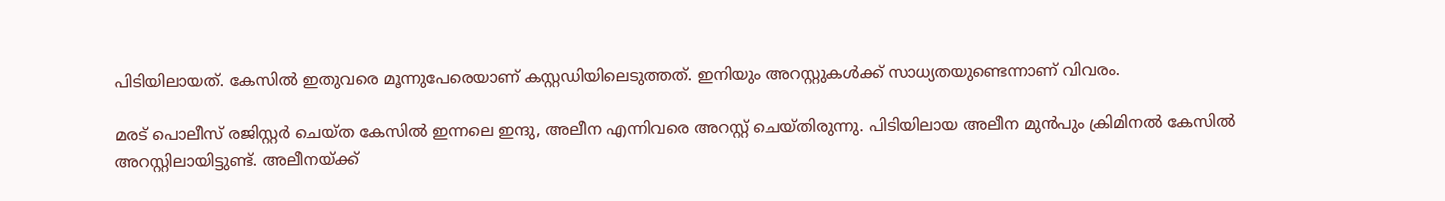പിടിയിലായത്. കേസില്‍ ഇതുവരെ മൂന്നുപേരെയാണ് കസ്റ്റഡിയിലെടുത്തത്. ഇനിയും അറസ്റ്റുകള്‍ക്ക് സാധ്യതയുണ്ടെന്നാണ് വിവരം.

മരട് പൊലീസ് രജിസ്റ്റര്‍ ചെയ്ത കേസില്‍ ഇന്നലെ ഇന്ദു, അലീന എന്നിവരെ അറസ്റ്റ് ചെയ്തിരുന്നു. പിടിയിലായ അലീന മുന്‍പും ക്രിമിനല്‍ കേസില്‍ അറസ്റ്റിലായിട്ടുണ്ട്. അലീനയ്ക്ക്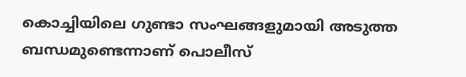കൊച്ചിയിലെ ഗുണ്ടാ സംഘങ്ങളുമായി അടുത്ത ബന്ധമുണ്ടെന്നാണ് പൊലീസ്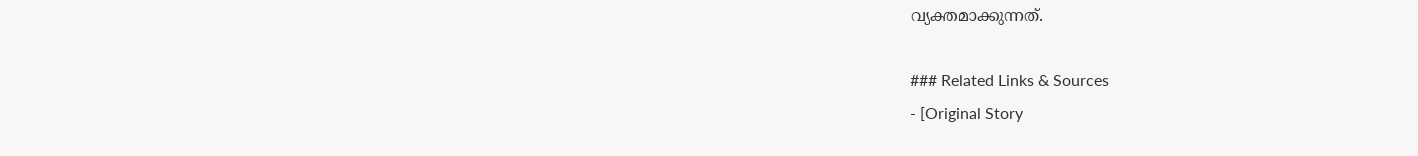വ്യക്തമാക്കുന്നത്.

### Related Links & Sources
- [Original Story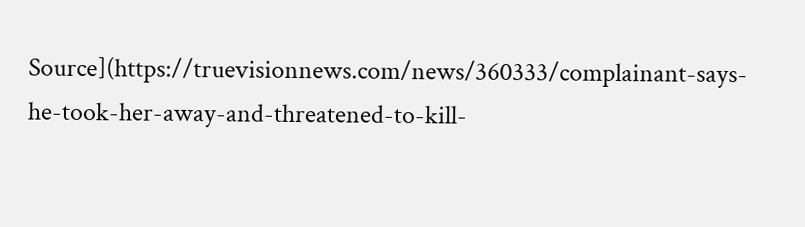Source](https://truevisionnews.com/news/360333/complainant-says-he-took-her-away-and-threatened-to-kill-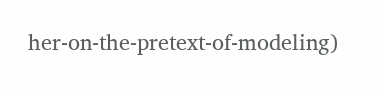her-on-the-pretext-of-modeling)